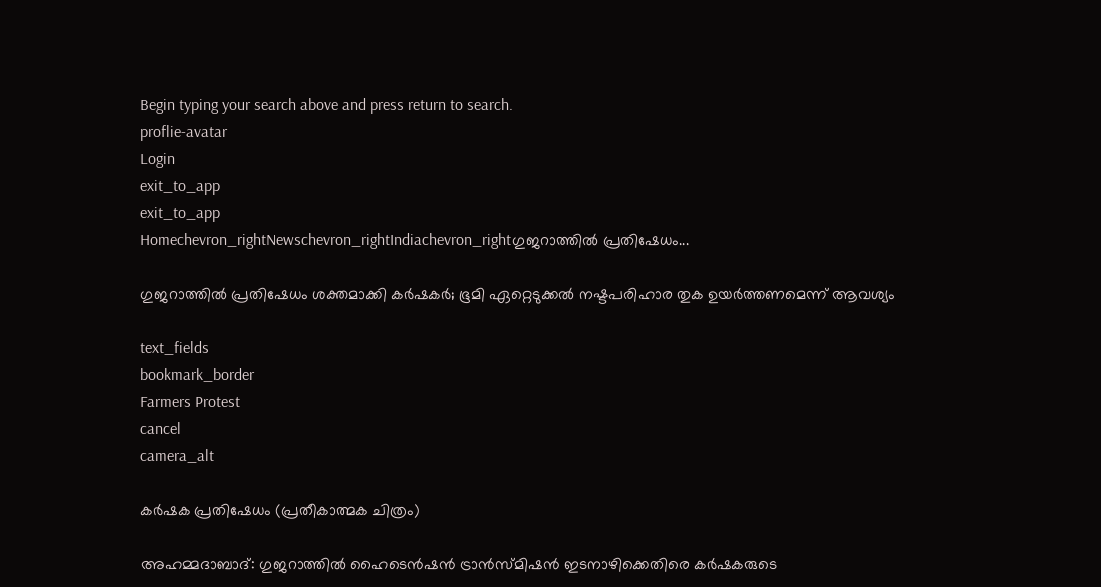Begin typing your search above and press return to search.
proflie-avatar
Login
exit_to_app
exit_to_app
Homechevron_rightNewschevron_rightIndiachevron_rightഗുജറാത്തിൽ പ്രതിഷേധം...

ഗുജറാത്തിൽ പ്രതിഷേധം ശക്തമാക്കി കർഷകർ; ഭൂമി ഏറ്റെടുക്കൽ നഷ്ടപരിഹാര തുക ഉയർത്തണമെന്ന് ആവശ്യം

text_fields
bookmark_border
Farmers Protest
cancel
camera_alt

കർഷക പ്രതിഷേധം (പ്രതീകാത്മക ചിത്രം)

അഹമ്മദാബാദ്: ഗുജറാത്തിൽ ഹൈടെൻഷൻ ട്രാൻസ്മിഷൻ ഇടനാഴിക്കെതിരെ കർഷകരുടെ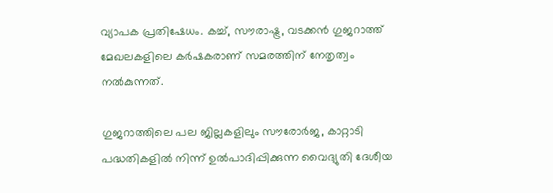വ്യാപക പ്രതിഷേധം. കച്ച്, സൗരാഷ്ട്ര, വടക്കൻ ഗുജറാത്ത് മേഖലകളിലെ കർഷകരാണ് സമരത്തിന് നേതൃത്വം നൽകുന്നത്.

ഗുജറാത്തിലെ പല ജില്ലകളിലും സൗരോർജ, കാറ്റാടി പദ്ധതികളിൽ നിന്ന് ഉൽപാദിപ്പിക്കുന്ന വൈദ്യുതി ദേശീയ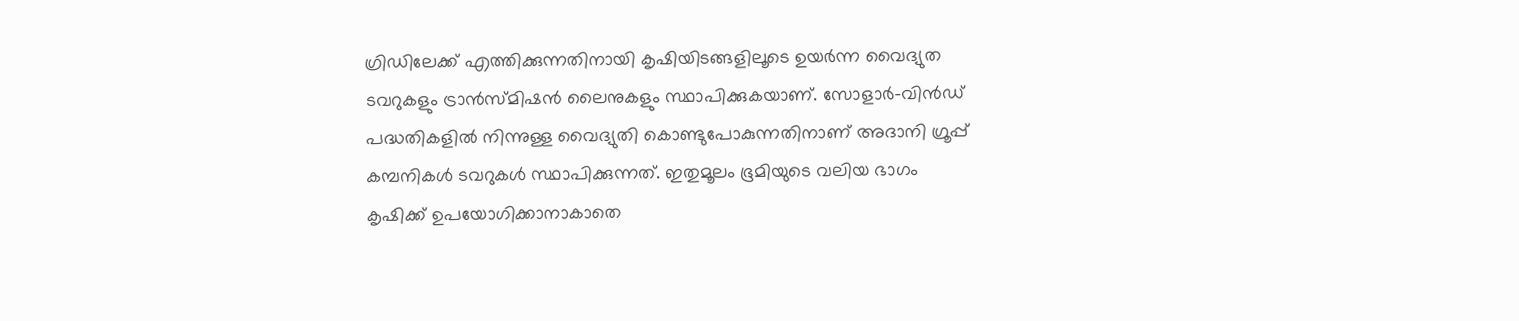ഗ്രിഡിലേക്ക് എത്തിക്കുന്നതിനായി കൃഷിയിടങ്ങളിലൂടെ ഉയർന്ന വൈദ്യുത ടവറുകളും ട്രാൻസ്മിഷൻ ലൈനുകളും സ്ഥാപിക്കുകയാണ്. സോളാർ-വിൻഡ് പദ്ധതികളിൽ നിന്നുള്ള വൈദ്യുതി കൊണ്ടുപോകുന്നതിനാണ് അദാനി ഗ്രൂപ്പ് കമ്പനികൾ ടവറുകൾ സ്ഥാപിക്കുന്നത്. ഇതുമൂലം ഭൂമിയുടെ വലിയ ഭാഗം കൃഷിക്ക് ഉപയോഗിക്കാനാകാതെ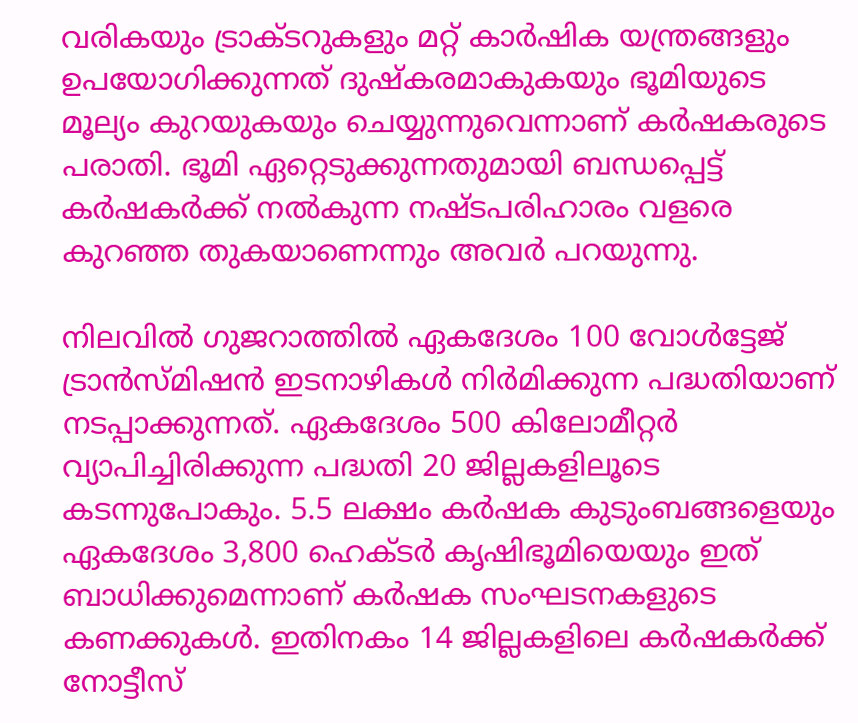വരികയും ട്രാക്ടറുകളും മറ്റ് കാർഷിക യന്ത്രങ്ങളും ഉപയോഗിക്കുന്നത് ദുഷ്‌കരമാകുകയും ഭൂമിയുടെ മൂല്യം കുറയുകയും ചെയ്യുന്നുവെന്നാണ് കർഷകരുടെ പരാതി. ഭൂമി ഏറ്റെടുക്കുന്നതുമായി ബന്ധപ്പെട്ട് കർഷകർക്ക് നൽകുന്ന നഷ്ടപരിഹാരം വളരെ കുറഞ്ഞ തുകയാണെന്നും അവർ പറയുന്നു.

നിലവിൽ ഗുജറാത്തിൽ ഏകദേശം 100 വോൾട്ടേജ് ട്രാൻസ്മിഷൻ ഇടനാഴികൾ നിർമിക്കുന്ന പദ്ധതിയാണ് നടപ്പാക്കുന്നത്. ഏകദേശം 500 കിലോമീറ്റർ വ്യാപിച്ചിരിക്കുന്ന പദ്ധതി 20 ജില്ലകളിലൂടെ കടന്നുപോകും. 5.5 ലക്ഷം കർഷക കുടുംബങ്ങളെയും ഏകദേശം 3,800 ഹെക്ടർ കൃഷിഭൂമിയെയും ഇത് ബാധിക്കുമെന്നാണ് കർഷക സംഘടനകളുടെ കണക്കുകൾ. ഇതിനകം 14 ജില്ലകളിലെ കർഷകർക്ക് നോട്ടീസ്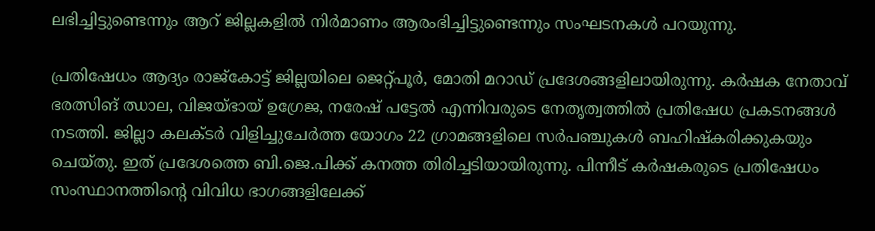ലഭിച്ചിട്ടുണ്ടെന്നും ആറ് ജില്ലകളിൽ നിർമാണം ആരംഭിച്ചിട്ടുണ്ടെന്നും സംഘടനകൾ പറയുന്നു.

പ്രതിഷേധം ആദ്യം രാജ്കോട്ട് ജില്ലയിലെ ജെറ്റ്പൂർ, മോതി മറാഡ് പ്രദേശങ്ങളിലായിരുന്നു. കർഷക നേതാവ് ഭരത്സിങ് ഝാല, വിജയ്ഭായ് ഉഗ്രേജ, നരേഷ് പട്ടേൽ എന്നിവരുടെ നേതൃത്വത്തിൽ പ്രതിഷേധ പ്രകടനങ്ങൾ നടത്തി. ജില്ലാ കലക്ടർ വിളിച്ചുചേർത്ത യോഗം 22 ഗ്രാമങ്ങളിലെ സർപഞ്ചുകൾ ബഹിഷ്‍കരിക്കുകയും ചെയ്തു. ഇത് പ്രദേശത്തെ ബി.ജെ.പിക്ക് കനത്ത തിരിച്ചടിയായിരുന്നു. പിന്നീട് കർഷകരുടെ പ്രതിഷേധം സംസ്ഥാനത്തിന്റെ വിവിധ ഭാഗങ്ങളിലേക്ക്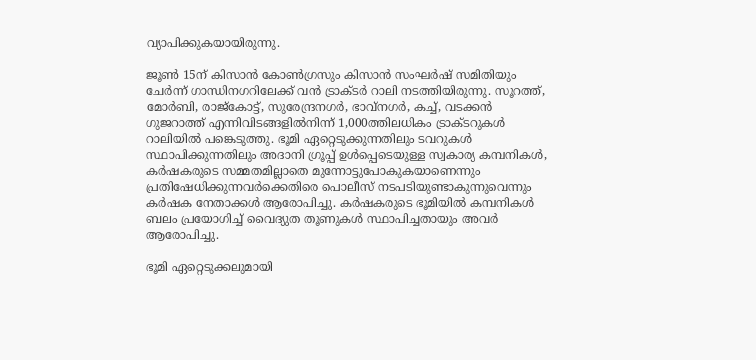വ്യാപിക്കുകയായിരുന്നു.

ജൂൺ 15ന് കിസാൻ കോൺഗ്രസും കിസാൻ സംഘർഷ് സമിതിയും ചേർന്ന് ഗാന്ധിനഗറിലേക്ക് വൻ ട്രാക്ടർ റാലി നടത്തിയിരുന്നു. സൂറത്ത്, മോർബി, രാജ്കോട്ട്, സുരേന്ദ്രനഗർ, ഭാവ്നഗർ, കച്ച്, വടക്കൻ ഗുജറാത്ത് എന്നിവിടങ്ങളിൽനിന്ന് 1,000ത്തിലധികം ട്രാക്ടറുകൾ റാലിയിൽ പങ്കെടുത്തു. ഭൂമി ഏറ്റെടുക്കുന്നതിലും ടവറുകൾ സ്ഥാപിക്കുന്നതിലും അദാനി ഗ്രൂപ്പ് ഉൾപ്പെടെയുള്ള സ്വകാര്യ കമ്പനികൾ, കർഷകരുടെ സമ്മതമില്ലാതെ മുന്നോട്ടുപോകുകയാണെന്നും പ്രതിഷേധിക്കുന്നവർക്കെതിരെ പൊലീസ് നടപടിയുണ്ടാകുന്നുവെന്നും കർഷക നേതാക്കൾ ആരോപിച്ചു. കർഷകരുടെ ഭൂമിയിൽ കമ്പനികൾ ബലം പ്രയോഗിച്ച് വൈദ്യുത തൂണുകൾ സ്ഥാപിച്ചതായും അവർ ആരോപിച്ചു.

ഭൂമി ഏറ്റെടുക്കലുമായി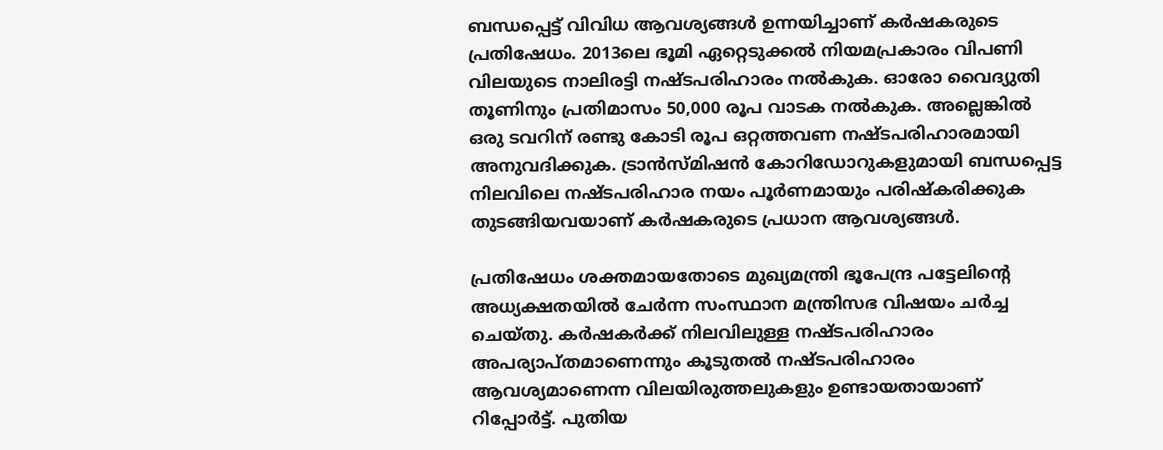ബന്ധപ്പെട്ട് വിവിധ ആവശ്യങ്ങൾ ഉന്നയിച്ചാണ് കർഷകരുടെ പ്രതിഷേധം. 2013ലെ ഭൂമി ഏറ്റെടുക്കൽ നിയമപ്രകാരം വിപണി വിലയുടെ നാലിരട്ടി നഷ്ടപരിഹാരം നൽകുക. ഓരോ വൈദ്യുതി തൂണിനും പ്രതിമാസം 50,000 രൂപ വാടക നൽകുക. അല്ലെങ്കിൽ ഒരു ടവറിന് രണ്ടു കോടി രൂപ ഒറ്റത്തവണ നഷ്ടപരിഹാരമായി അനുവദിക്കുക. ട്രാൻസ്മിഷൻ കോറിഡോറുകളുമായി ബന്ധപ്പെട്ട നിലവിലെ നഷ്ടപരിഹാര നയം പൂർണമായും പരിഷ്‌കരിക്കുക തുടങ്ങിയവയാണ് കർഷകരുടെ പ്രധാന ആവശ്യങ്ങൾ.

പ്രതിഷേധം ശക്തമായതോടെ മുഖ്യമന്ത്രി ഭൂപേന്ദ്ര പട്ടേലിന്റെ അധ്യക്ഷതയിൽ ചേർന്ന സംസ്ഥാന മന്ത്രിസഭ വിഷയം ചർച്ച ചെയ്തു. കർഷകർക്ക് നിലവിലുള്ള നഷ്ടപരിഹാരം അപര്യാപ്തമാണെന്നും കൂടുതൽ നഷ്ടപരിഹാരം ആവശ്യമാണെന്ന വിലയിരുത്തലുകളും ഉണ്ടായതായാണ് റിപ്പോർട്ട്. പുതിയ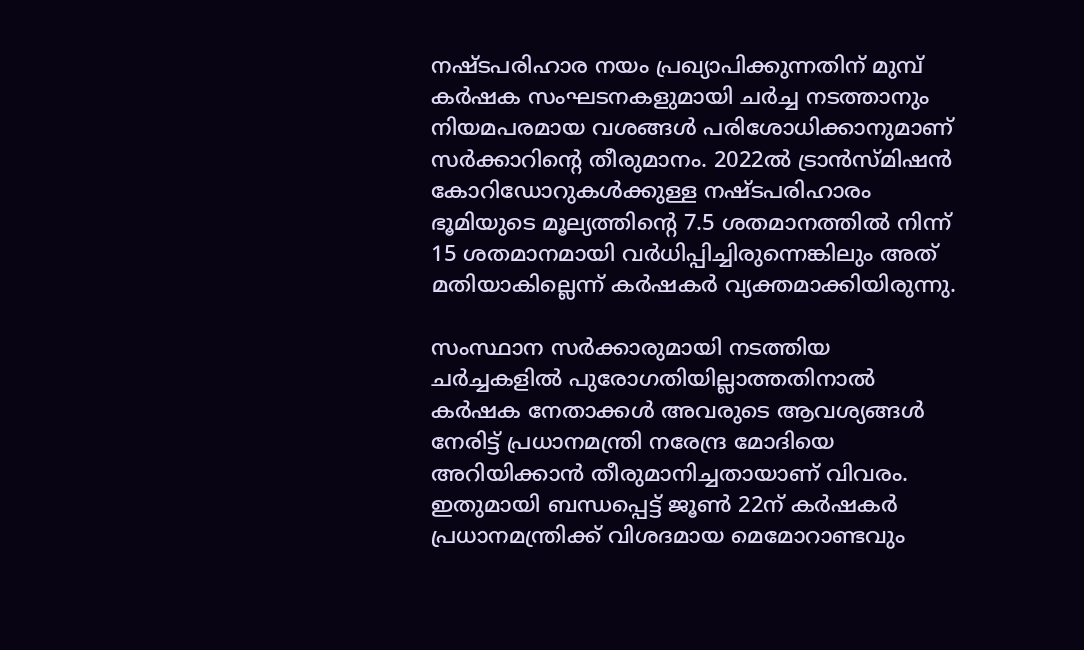നഷ്ടപരിഹാര നയം പ്രഖ്യാപിക്കുന്നതിന് മുമ്പ് കർഷക സംഘടനകളുമായി ചർച്ച നടത്താനും നിയമപരമായ വശങ്ങൾ പരിശോധിക്കാനുമാണ് സർക്കാറിന്റെ തീരുമാനം. 2022ൽ ട്രാൻസ്മിഷൻ കോറിഡോറുകൾക്കുള്ള നഷ്ടപരിഹാരം ഭൂമിയുടെ മൂല്യത്തിന്റെ 7.5 ശതമാനത്തിൽ നിന്ന് 15 ശതമാനമായി വർധിപ്പിച്ചിരുന്നെങ്കിലും അത് മതിയാകില്ലെന്ന് കർഷകർ വ്യക്തമാക്കിയിരുന്നു.

സംസ്ഥാന സർക്കാരുമായി നടത്തിയ ചർച്ചകളിൽ പുരോഗതിയില്ലാത്തതിനാൽ കർഷക നേതാക്കൾ അവരുടെ ആവശ്യങ്ങൾ നേരിട്ട് പ്രധാനമന്ത്രി നരേന്ദ്ര മോദിയെ അറിയിക്കാൻ തീരുമാനിച്ചതായാണ് വിവരം. ഇതുമായി ബന്ധപ്പെട്ട് ജൂൺ 22ന് കർഷകർ പ്രധാനമന്ത്രിക്ക് വിശദമായ മെമോറാണ്ടവും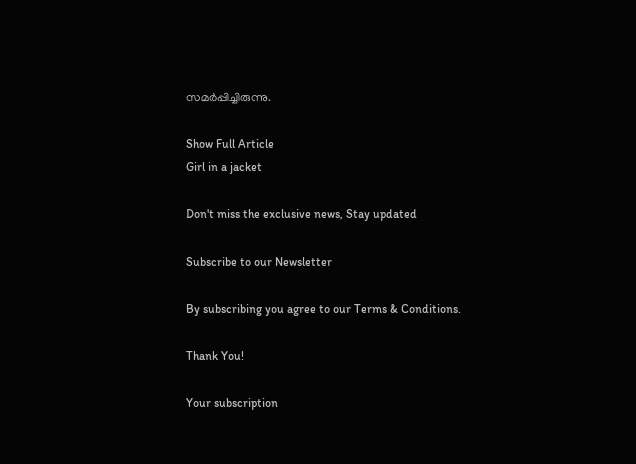സമർപ്പിച്ചിരുന്നു.

Show Full Article
Girl in a jacket

Don't miss the exclusive news, Stay updated

Subscribe to our Newsletter

By subscribing you agree to our Terms & Conditions.

Thank You!

Your subscription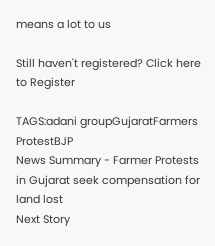means a lot to us

Still haven't registered? Click here to Register

TAGS:adani groupGujaratFarmers ProtestBJP
News Summary - Farmer Protests in Gujarat seek compensation for land lost
Next Story